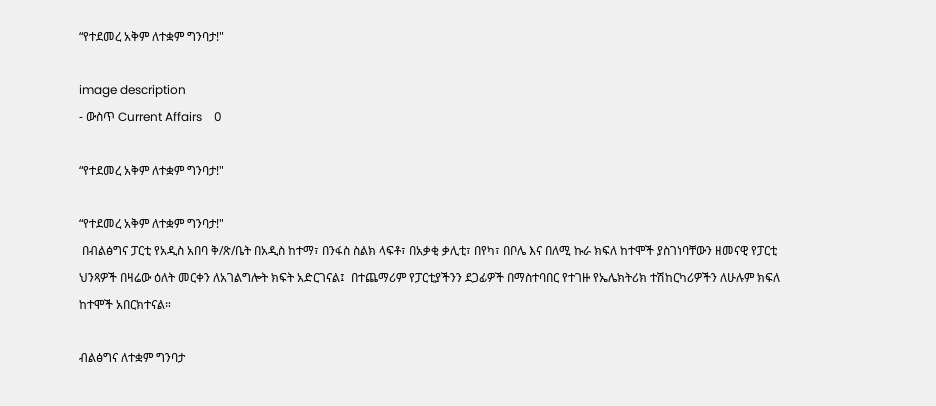“የተደመረ አቅም ለተቋም ግንባታ!"

image description
- ውስጥ Current Affairs    0

“የተደመረ አቅም ለተቋም ግንባታ!"

“የተደመረ አቅም ለተቋም ግንባታ!"
 በብልፅግና ፓርቲ የአዲስ አበባ ቅ/ጽ/ቤት በአዲስ ከተማ፣ በንፋስ ስልክ ላፍቶ፣ በአቃቂ ቃሊቲ፣ በየካ፣ በቦሌ እና በለሚ ኩራ ክፍለ ከተሞች ያስገነባቸውን ዘመናዊ የፓርቲ ህንጻዎች በዛሬው ዕለት መርቀን ለአገልግሎት ክፍት አድርገናል፤  በተጨማሪም የፓርቲያችንን ደጋፊዎች በማስተባበር የተገዙ የኤሌክትሪክ ተሽከርካሪዎችን ለሁሉም ክፍለ ከተሞች አበርክተናል።

ብልፅግና ለተቋም ግንባታ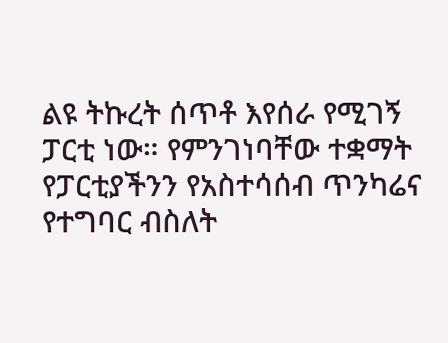ልዩ ትኩረት ሰጥቶ እየሰራ የሚገኝ ፓርቲ ነው። የምንገነባቸው ተቋማት የፓርቲያችንን የአስተሳሰብ ጥንካሬና የተግባር ብስለት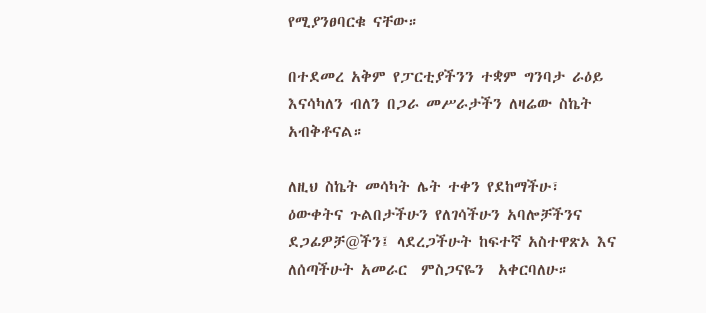የሚያንፀባርቁ ናቸው።

በተደመረ አቅም የፓርቲያችንን ተቋም ግንባታ ራዕይ እናሳካለን ብለን በጋራ መሥራታችን ለዛሬው ስኬት አብቅቶናል።

ለዚህ ስኬት መሳካት ሌት ተቀን የደከማችሁ፣ ዕውቀትና ጉልበታችሁን የለገሳችሁን አባሎቻችንና ደጋፊዎቻ@ችን፤ ላደረጋችሁት ከፍተኛ አስተዋጽኦ እና ለሰጣችሁት አመራር  ምስጋናዬን  አቀርባለሁ።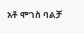አቶ ሞገስ ባልቻ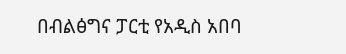በብልፅግና ፓርቲ የአዲስ አበባ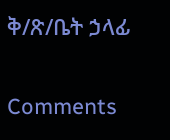ቅ/ጽ/ቤት ኃላፊ


Comments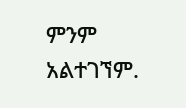ምንም አልተገኘም.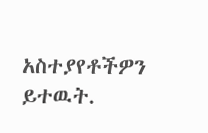አስተያየቶችዎን ይተዉት.